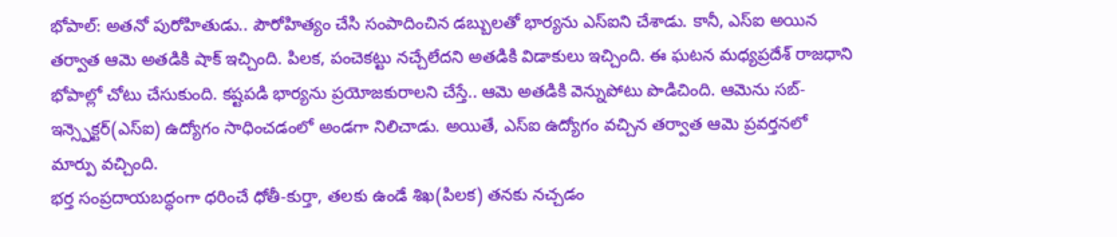భోపాల్: అతనో పురోహితుడు.. పౌరోహిత్యం చేసి సంపాదించిన డబ్బులతో భార్యను ఎస్ఐని చేశాడు. కానీ, ఎస్ఐ అయిన తర్వాత ఆమె అతడికి షాక్ ఇచ్చింది. పిలక, పంచెకట్టు నచ్చేలేదని అతడికి విడాకులు ఇచ్చింది. ఈ ఘటన మధ్యప్రదేశ్ రాజధాని భోపాల్లో చోటు చేసుకుంది. కష్టపడి భార్యను ప్రయోజకురాలని చేస్తే.. ఆమె అతడికి వెన్నుపోటు పొడిచింది. ఆమెను సబ్-ఇన్స్పెక్టర్(ఎస్ఐ) ఉద్యోగం సాధించడంలో అండగా నిలిచాడు. అయితే, ఎస్ఐ ఉద్యోగం వచ్చిన తర్వాత ఆమె ప్రవర్తనలో మార్పు వచ్చింది.
భర్త సంప్రదాయబద్ధంగా ధరించే ధోతీ-కుర్తా, తలకు ఉండే శిఖ(పిలక) తనకు నచ్చడం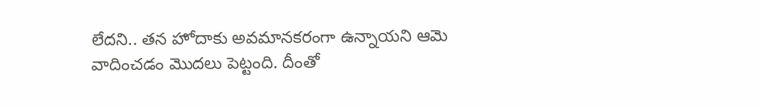లేదని.. తన హోదాకు అవమానకరంగా ఉన్నాయని ఆమె వాదించడం మొదలు పెట్టంది. దీంతో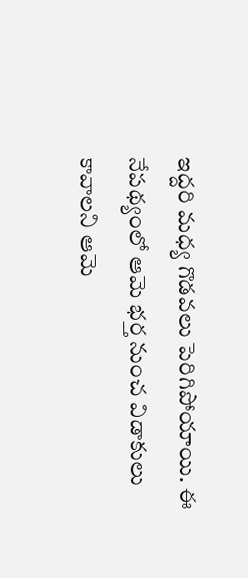ఇద్దరి మధ్య గొడవలు పెరిగిపోయాయి. ఈ నేపథ్యంలో ఆమె భర్త నుంచ విడాకులు కావాలని ఆమె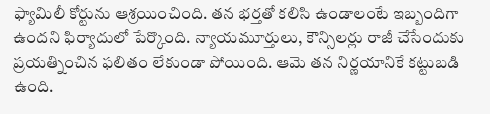ఫ్యామిలీ కోర్టును ఆశ్రయించింది. తన భర్తతో కలిసి ఉండాలంటే ఇబ్బందిగా ఉందని ఫిర్యాదులో పేర్కొంది. న్యాయమూర్తులు, కౌన్సిలర్లు రాజీ చేసేందుకు ప్రయత్నించిన ఫలితం లేకుండా పోయింది. ఆమె తన నిర్ణయానికే కట్టుబడి ఉంది.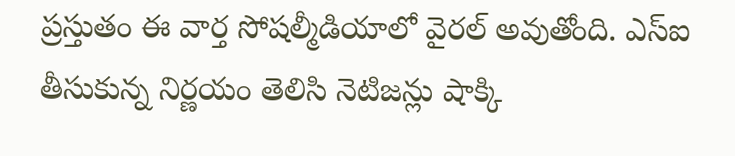ప్రస్తుతం ఈ వార్త సోషల్మీడియాలో వైరల్ అవుతోంది. ఎస్ఐ తీసుకున్న నిర్ణయం తెలిసి నెటిజన్లు షాక్కి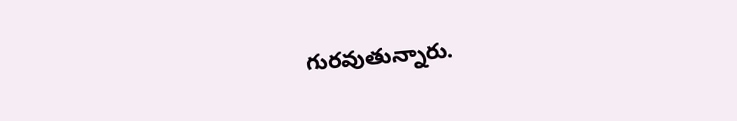గురవుతున్నారు.